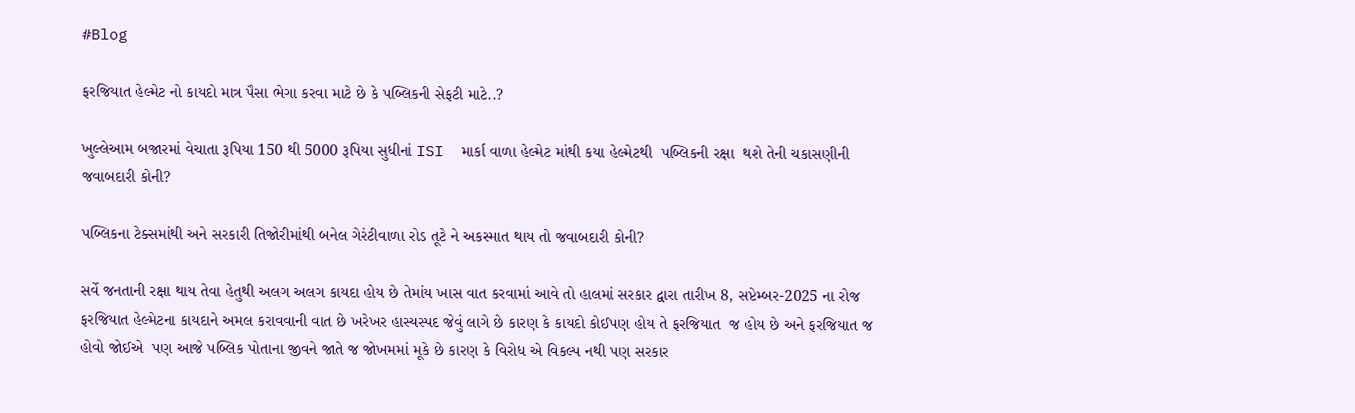#Blog

ફરજિયાત હેલ્મેટ નો કાયદો માત્ર પૈસા ભેગા કરવા માટે છે કે પબ્લિકની સેફટી માટે..?

ખુલ્લેઆમ બજારમાં વેચાતા રૂપિયા 150 થી 5000 રૂપિયા સુધીનાં ISI  માર્કા વાળા હેલ્મેટ માંથી કયા હેલ્મેટથી  પબ્લિકની રક્ષા  થશે તેની ચકાસણીની જવાબદારી કોની?

પબ્લિકના ટેક્સમાંથી અને સરકારી તિજોરીમાંથી બનેલ ગેરંટીવાળા રોડ તૂટે ને અકસ્માત થાય તો જવાબદારી કોની?

સર્વે જનતાની રક્ષા થાય તેવા હેતુથી અલગ અલગ કાયદા હોય છે તેમાંય ખાસ વાત કરવામાં આવે તો હાલમાં સરકાર દ્વારા તારીખ 8, સપ્ટેમ્બર-2025 ના રોજ  ફરજિયાત હેલ્મેટના કાયદાને અમલ કરાવવાની વાત છે ખરેખર હાસ્યસ્પદ જેવું લાગે છે કારણ કે કાયદો કોઈપણ હોય તે ફરજિયાત  જ હોય છે અને ફરજિયાત જ હોવો જોઈએ  પણ આજે પબ્લિક પોતાના જીવને જાતે જ જોખમમાં મૂકે છે કારણ કે વિરોધ એ વિકલ્પ નથી પણ સરકાર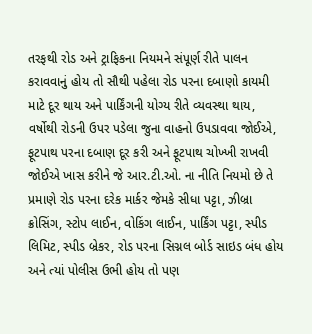તરફથી રોડ અને ટ્રાફિકના નિયમને સંપૂર્ણ રીતે પાલન કરાવવાનું હોય તો સૌથી પહેલા રોડ પરના દબાણો કાયમી માટે દૂર થાય અને પાર્કિંગની યોગ્ય રીતે વ્યવસ્થા થાય, વર્ષોથી રોડની ઉપર પડેલા જુના વાહનો ઉપડાવવા જોઈએ, ફૂટપાથ પરના દબાણ દૂર કરી અને ફૂટપાથ ચોખ્ખી રાખવી જોઈએ ખાસ કરીને જે આર.ટી.ઓ. ના નીતિ નિયમો છે તે પ્રમાણે રોડ પરના દરેક માર્કર જેમકે સીધા પટ્ટા, ઝીબ્રા  ક્રોસિંગ, સ્ટોપ લાઈન, વોકિંગ લાઈન, પાર્કિંગ પટ્ટા, સ્પીડ લિમિટ, સ્પીડ બ્રેકર, રોડ પરના સિગ્નલ બોર્ડ સાઇડ બંધ હોય અને ત્યાં પોલીસ ઉભી હોય તો પણ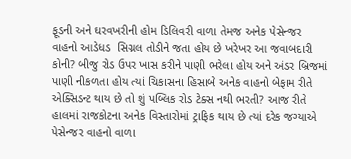ફૂડની અને ઘરવખરીની હોમ ડિલિવરી વાળા તેમજ અનેક પેસેન્જર વાહનો આડેધડ  સિગ્નલ તોડીને જતા હોય છે ખરેખર આ જવાબદારી કોની? બીજુ રોડ ઉપર ખાસ કરીને પાણી ભરેલા હોય અને અંડર બ્રિજમાં પાણી નીકળતા હોય ત્યાં ચિકાસના હિસાબે અનેક વાહનો બેફામ રીતે એક્સિડન્ટ થાય છે તો શું પબ્લિક રોડ ટેક્સ નથી ભરતી? આજ રીતે હાલમાં રાજકોટના અનેક વિસ્તારોમાં ટ્રાફિક થાય છે ત્યાં દરેક જગ્યાએ પેસેન્જર વાહનો વાળા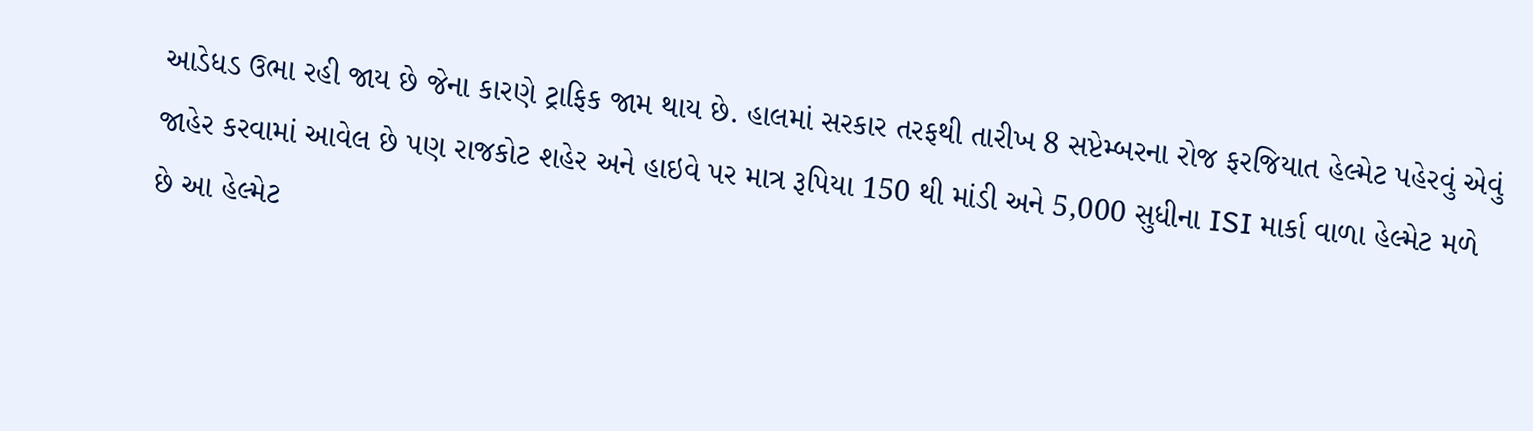આડેધડ ઉભા રહી જાય છે જેના કારણે ટ્રાફિક જામ થાય છે. હાલમાં સરકાર તરફથી તારીખ 8 સપ્ટેમ્બરના રોજ ફરજિયાત હેલ્મેટ પહેરવું એવું જાહેર કરવામાં આવેલ છે પણ રાજકોટ શહેર અને હાઇવે પર માત્ર રૂપિયા 150 થી માંડી અને 5,000 સુધીના ISI માર્કા વાળા હેલ્મેટ મળે છે આ હેલ્મેટ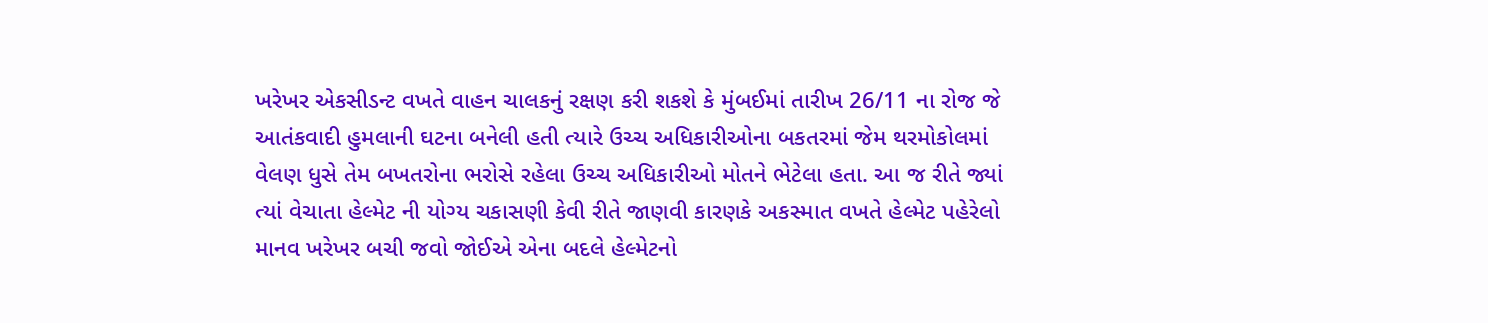ખરેખર એકસીડન્ટ વખતે વાહન ચાલકનું રક્ષણ કરી શકશે કે મુંબઈમાં તારીખ 26/11 ના રોજ જે આતંકવાદી હુમલાની ઘટના બનેલી હતી ત્યારે ઉચ્ચ અધિકારીઓના બકતરમાં જેમ થરમોકોલમાં વેલણ ધુસે તેમ બખતરોના ભરોસે રહેલા ઉચ્ચ અધિકારીઓ મોતને ભેટેલા હતા. આ જ રીતે જ્યાં ત્યાં વેચાતા હેલ્મેટ ની યોગ્ય ચકાસણી કેવી રીતે જાણવી કારણકે અકસ્માત વખતે હેલ્મેટ પહેરેલો માનવ ખરેખર બચી જવો જોઈએ એના બદલે હેલ્મેટનો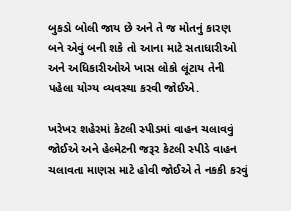બુકડો બોલી જાય છે અને તે જ મોતનું કારણ બને એવું બની શકે તો આના માટે સતાધારીઓ અને અધિકારીઓએ ખાસ લોકો લૂંટાય તેની પહેલા યોગ્ય વ્યવસ્થા કરવી જોઈએ.

ખરેખર શહેરમાં કેટલી સ્પીડમાં વાહન ચલાવવું જોઈએ અને હેલ્મેટની જરૂર કેટલી સ્પીડે વાહન ચલાવતા માણસ માટે હોવી જોઈએ તે નકકી કરવું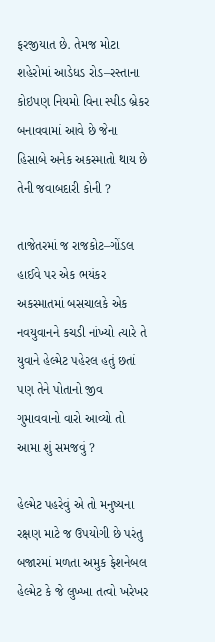ફરજીયાત છે. તેમજ મોટા શહેરોમાં આડેધડ રોડ–રસ્તાના કોઇપણ નિયમો વિના સ્પીડ બ્રેકર બનાવવામાં આવે છે જેના હિસાબે અનેક અકસ્માતો થાય છે તેની જવાબદારી કોની ?

તાજેતરમાં જ રાજકોટ–ગોંડલ હાઈવે પર એક ભયંકર અકસ્માતમાં બસચાલકે એક નવયુવાનને કચડી નાંખ્યો ત્યારે તે યુવાને હેલ્મેટ પહેરલ હતું છતાં પણ તેને પોતાનો જીવ ગુમાવવાનો વારો આવ્યો તો આમા શું સમજવું ?

હેલ્મેટ પહરેવું એ તો મનુષ્યના રક્ષણ માટે જ ઉપયોગી છે પરંતુ બજારમાં મળતા અમુક ફેશનેબલ હેલ્મેટ કે જે લુખ્ખા તત્વો ખરેખર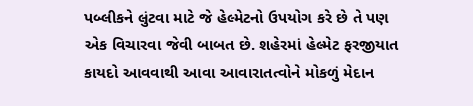પબ્લીકને લુંટવા માટે જે હેલ્મેટનો ઉપયોગ કરે છે તે પણ એક વિચારવા જેવી બાબત છે. શહેરમાં હેલ્મેટ ફરજીયાત કાયદો આવવાથી આવા આવારાતત્વોને મોકળું મેદાન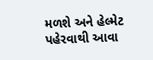મળશે અને હેલ્મેટ પહેરવાથી આવા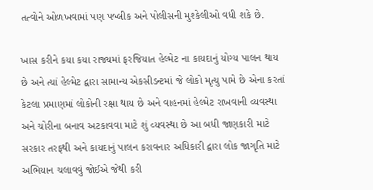તત્વોને ઓળખવામાં પણ પબ્લીક અને પોલીસની મુશ્કેલીઓ વધી શકે છે.

ખાસ કરીને કયા કયા રાજ્યમાં ફરજિયાત હેલ્મેટ ના કાયદાનું યોગ્ય પાલન થાય છે અને ત્યાં હેલ્મેટ દ્વારા સામાન્ય એકસીડન્ટમાં જે લોકો મૃત્યુ પામે છે એના કરતાં કેટલા પ્રમાણમાં લોકોની રક્ષા થાય છે અને વાહનમાં હેલ્મેટ રાખવાની વ્યવસ્થા અને ચોરીના બનાવ અટકાવવા માટે શું વ્યવસ્થા છે આ બધી જાણકારી માટે સરકાર તરફથી અને કાયદાનું પાલન કરાવનાર અધિકારી દ્વારા લોક જાગૃતિ માટે અભિયાન ચલાવવું જોઈએ જેથી કરી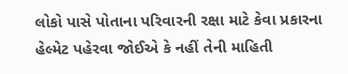લોકો પાસે પોતાના પરિવારની રક્ષા માટે કેવા પ્રકારના હેલ્મેટ પહેરવા જોઈએ કે નહીં તેની માહિતી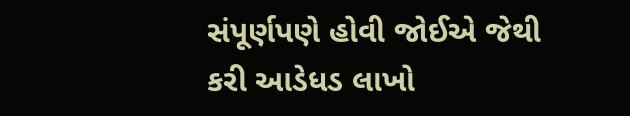સંપૂર્ણપણે હોવી જોઈએ જેથી કરી આડેધડ લાખો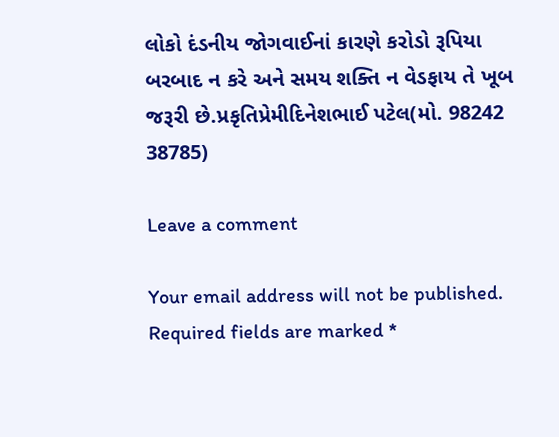લોકો દંડનીય જોગવાઈનાં કારણે કરોડો રૂપિયા બરબાદ ન કરે અને સમય શક્તિ ન વેડફાય તે ખૂબ જરૂરી છે.પ્રકૃતિપ્રેમીદિનેશભાઈ પટેલ(મો. 98242 38785)

Leave a comment

Your email address will not be published. Required fields are marked *